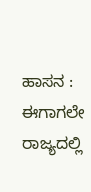ಹಾಸನ : ಈಗಾಗಲೇ ರಾಜ್ಯದಲ್ಲಿ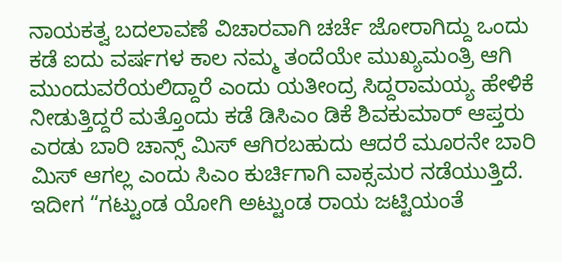ನಾಯಕತ್ವ ಬದಲಾವಣೆ ವಿಚಾರವಾಗಿ ಚರ್ಚೆ ಜೋರಾಗಿದ್ದು ಒಂದು ಕಡೆ ಐದು ವರ್ಷಗಳ ಕಾಲ ನಮ್ಮ ತಂದೆಯೇ ಮುಖ್ಯಮಂತ್ರಿ ಆಗಿ ಮುಂದುವರೆಯಲಿದ್ದಾರೆ ಎಂದು ಯತೀಂದ್ರ ಸಿದ್ದರಾಮಯ್ಯ ಹೇಳಿಕೆ ನೀಡುತ್ತಿದ್ದರೆ ಮತ್ತೊಂದು ಕಡೆ ಡಿಸಿಎಂ ಡಿಕೆ ಶಿವಕುಮಾರ್ ಆಪ್ತರು ಎರಡು ಬಾರಿ ಚಾನ್ಸ್ ಮಿಸ್ ಆಗಿರಬಹುದು ಆದರೆ ಮೂರನೇ ಬಾರಿ ಮಿಸ್ ಆಗಲ್ಲ ಎಂದು ಸಿಎಂ ಕುರ್ಚಿಗಾಗಿ ವಾಕ್ಸಮರ ನಡೆಯುತ್ತಿದೆ.
ಇದೀಗ “ಗಟ್ಟುಂಡ ಯೋಗಿ ಅಟ್ಟುಂಡ ರಾಯ ಜಟ್ಟಿಯಂತೆ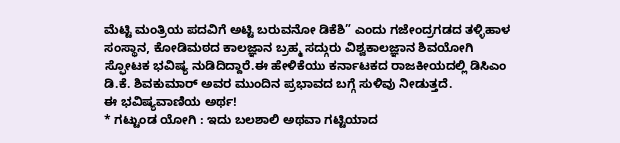ಮೆಟ್ಟಿ ಮಂತ್ರಿಯ ಪದವಿಗೆ ಅಟ್ಟಿ ಬರುವನೋ ಡಿಕೆಶಿ” ಎಂದು ಗಜೇಂದ್ರಗಡದ ತಳ್ಳಿಹಾಳ ಸಂಸ್ಥಾನ, ಕೋಡಿಮಠದ ಕಾಲಜ್ಞಾನ ಬ್ರಹ್ಮ ಸದ್ಗುರು ವಿಶ್ವಕಾಲಜ್ಞಾನ ಶಿವಯೋಗಿ ಸ್ಫೋಟಕ ಭವಿಷ್ಯ ನುಡಿದಿದ್ದಾರೆ.ಈ ಹೇಳಿಕೆಯು ಕರ್ನಾಟಕದ ರಾಜಕೀಯದಲ್ಲಿ ಡಿಸಿಎಂ ಡಿ.ಕೆ. ಶಿವಕುಮಾರ್ ಅವರ ಮುಂದಿನ ಪ್ರಭಾವದ ಬಗ್ಗೆ ಸುಳಿವು ನೀಡುತ್ತದೆ.
ಈ ಭವಿಷ್ಯವಾಣಿಯ ಅರ್ಥ!
* ಗಟ್ಟುಂಡ ಯೋಗಿ : ಇದು ಬಲಶಾಲಿ ಅಥವಾ ಗಟ್ಟಿಯಾದ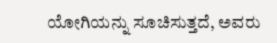ಯೋಗಿಯನ್ನು ಸೂಚಿಸುತ್ತದೆ, ಅವರು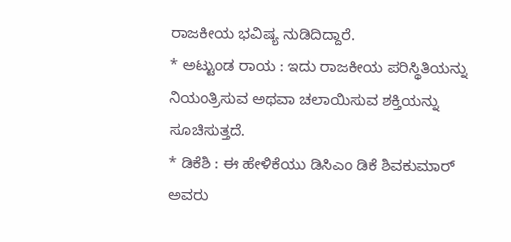ರಾಜಕೀಯ ಭವಿಷ್ಯ ನುಡಿದಿದ್ದಾರೆ.
* ಅಟ್ಟುಂಡ ರಾಯ : ಇದು ರಾಜಕೀಯ ಪರಿಸ್ಥಿತಿಯನ್ನು ನಿಯಂತ್ರಿಸುವ ಅಥವಾ ಚಲಾಯಿಸುವ ಶಕ್ತಿಯನ್ನು ಸೂಚಿಸುತ್ತದೆ.
* ಡಿಕೆಶಿ : ಈ ಹೇಳಿಕೆಯು ಡಿಸಿಎಂ ಡಿಕೆ ಶಿವಕುಮಾರ್ ಅವರು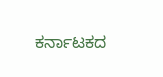ಕರ್ನಾಟಕದ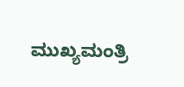ಮುಖ್ಯಮಂತ್ರಿ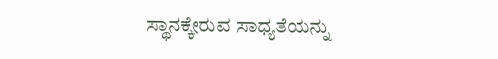ಸ್ಥಾನಕ್ಕೇರುವ ಸಾಧ್ಯತೆಯನ್ನು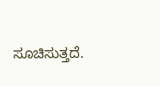ಸೂಚಿಸುತ್ತದೆ.